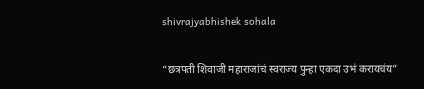shivrajyabhishek sohala

“छत्रपती शिवाजी महाराजांचं स्वराज्य पुन्हा एकदा उभं करायचंय”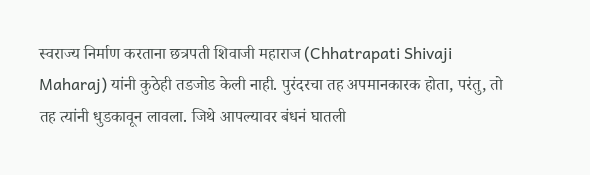स्वराज्य निर्माण करताना छत्रपती शिवाजी महाराज (Chhatrapati Shivaji Maharaj) यांनी कुठेही तडजोड केली नाही. पुरंदरचा तह अपमानकारक होता, परंतु, तो तह त्यांनी धुडकावून लावला. जिथे आपल्यावर बंधनं घातली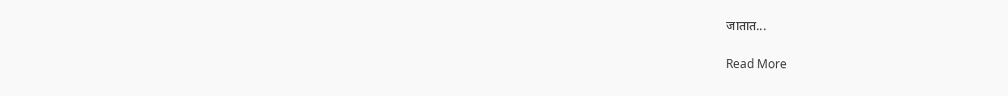जातात...

Read More